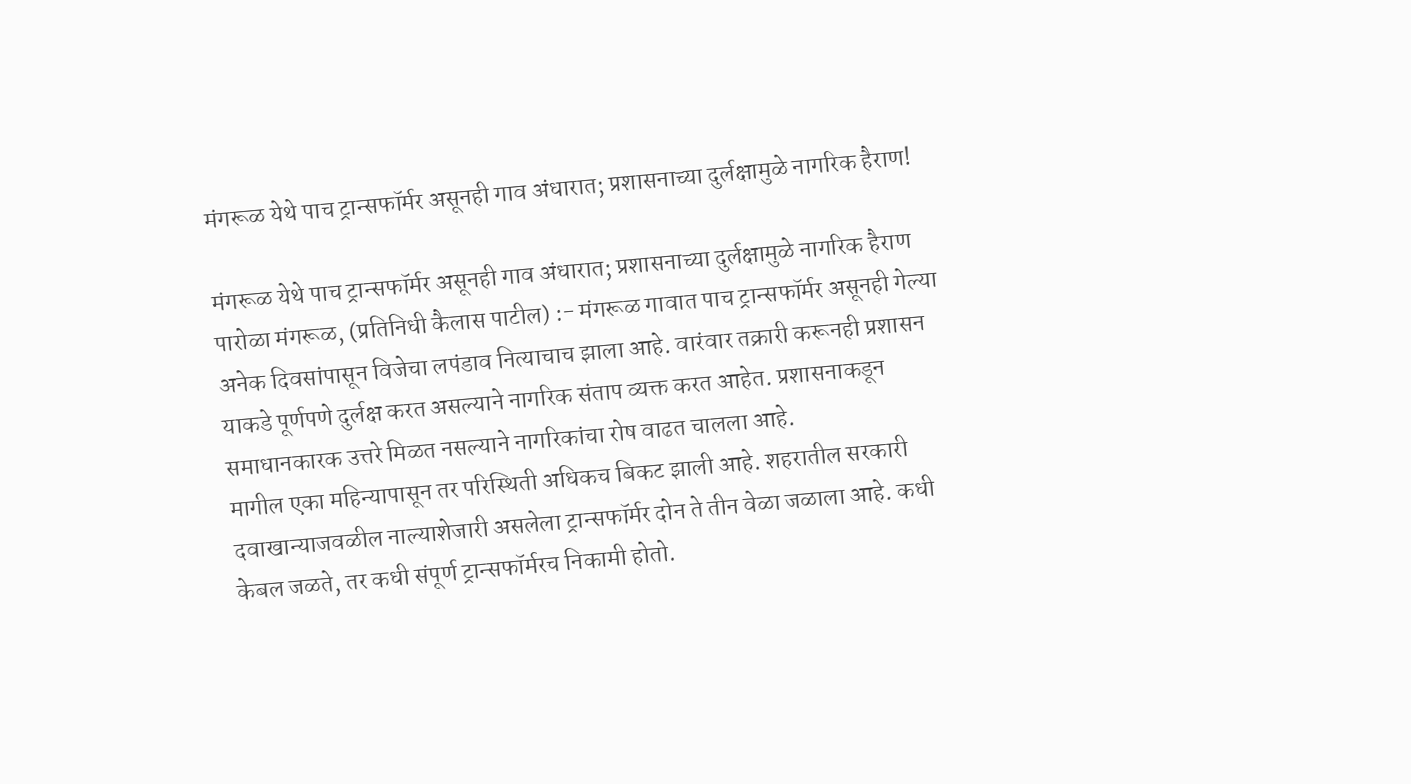मंगरूळ येथे पाच ट्रान्सफॉर्मर असूनही गाव अंधारात; प्रशासनाच्या दुर्लक्षामुळे नागरिक हैराण!

मंगरूळ येथे पाच ट्रान्सफॉर्मर असूनही गाव अंधारात; प्रशासनाच्या दुर्लक्षामुळे नागरिक हैराण
पारोळा मंगरूळ, (प्रतिनिधी कैलास पाटील) :- मंगरूळ गावात पाच ट्रान्सफॉर्मर असूनही गेल्या अनेक दिवसांपासून विजेचा लपंडाव नित्याचाच झाला आहे. वारंवार तक्रारी करूनही प्रशासन याकडे पूर्णपणे दुर्लक्ष करत असल्याने नागरिक संताप व्यक्त करत आहेत. प्रशासनाकडून समाधानकारक उत्तरे मिळत नसल्याने नागरिकांचा रोष वाढत चालला आहे.
मागील एका महिन्यापासून तर परिस्थिती अधिकच बिकट झाली आहे. शहरातील सरकारी दवाखान्याजवळील नाल्याशेजारी असलेला ट्रान्सफॉर्मर दोन ते तीन वेळा जळाला आहे. कधी केबल जळते, तर कधी संपूर्ण ट्रान्सफॉर्मरच निकामी होतो.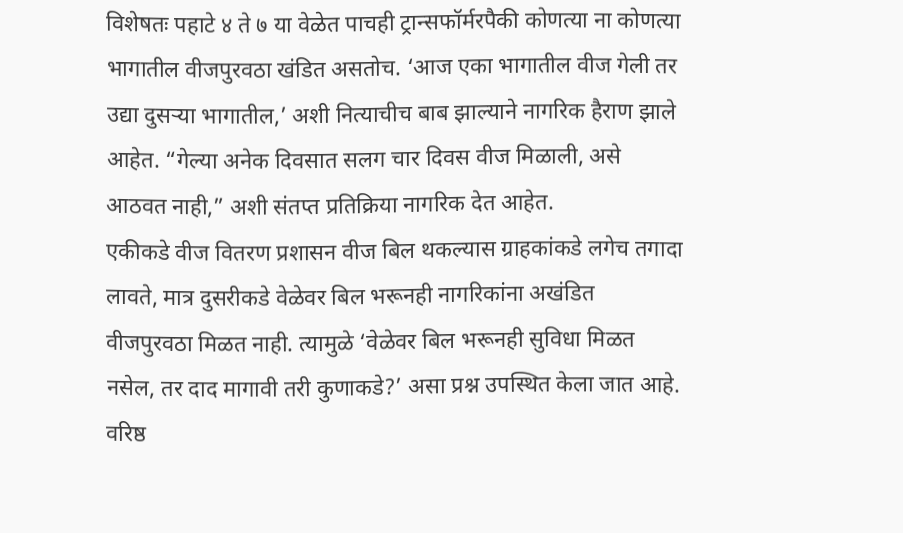विशेषतः पहाटे ४ ते ७ या वेळेत पाचही ट्रान्सफॉर्मरपैकी कोणत्या ना कोणत्या भागातील वीजपुरवठा खंडित असतोच. ‘आज एका भागातील वीज गेली तर उद्या दुसऱ्या भागातील,’ अशी नित्याचीच बाब झाल्याने नागरिक हैराण झाले आहेत. “गेल्या अनेक दिवसात सलग चार दिवस वीज मिळाली, असे आठवत नाही,” अशी संतप्त प्रतिक्रिया नागरिक देत आहेत.
एकीकडे वीज वितरण प्रशासन वीज बिल थकल्यास ग्राहकांकडे लगेच तगादा लावते, मात्र दुसरीकडे वेळेवर बिल भरूनही नागरिकांना अखंडित वीजपुरवठा मिळत नाही. त्यामुळे ‘वेळेवर बिल भरूनही सुविधा मिळत नसेल, तर दाद मागावी तरी कुणाकडे?’ असा प्रश्न उपस्थित केला जात आहे.
वरिष्ठ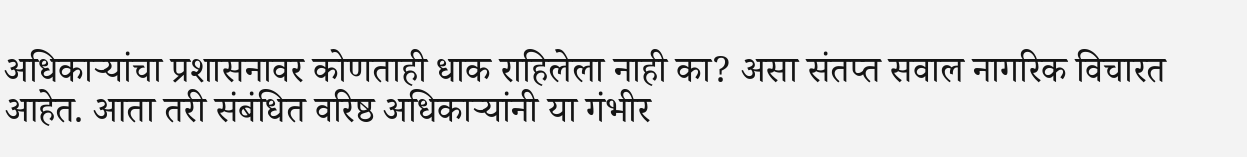अधिकाऱ्यांचा प्रशासनावर कोणताही धाक राहिलेला नाही का? असा संतप्त सवाल नागरिक विचारत आहेत. आता तरी संबंधित वरिष्ठ अधिकाऱ्यांनी या गंभीर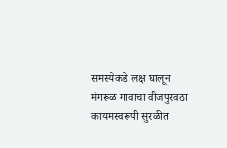समस्येकडे लक्ष घालून मंगरूळ गावाचा वीजपुरवठा कायमस्वरूपी सुरळीत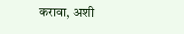करावा, अशी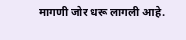मागणी जोर धरू लागली आहे.